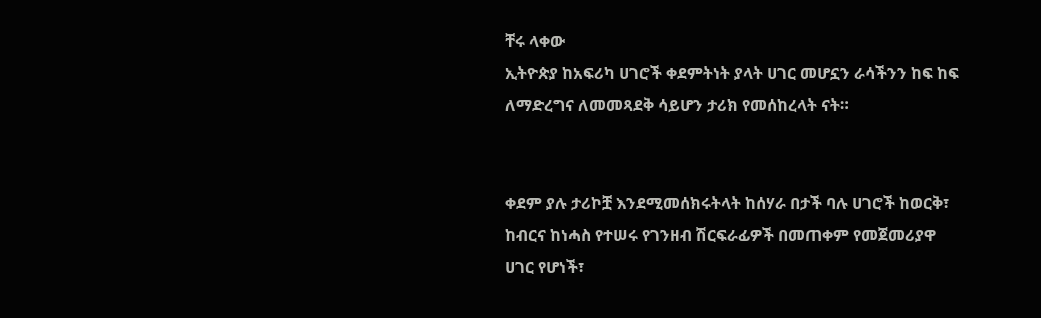ቸሩ ላቀው
ኢትዮጵያ ከአፍሪካ ሀገሮች ቀደምትነት ያላት ሀገር መሆኗን ራሳችንን ከፍ ከፍ ለማድረግና ለመመጻደቅ ሳይሆን ታሪክ የመሰከረላት ናት።


ቀደም ያሉ ታሪኮቿ እንደሚመሰክሩትላት ከሰሃራ በታች ባሉ ሀገሮች ከወርቅ፣ ከብርና ከነሓስ የተሠሩ የገንዘብ ሽርፍራፊዎች በመጠቀም የመጀመሪያዋ ሀገር የሆነች፣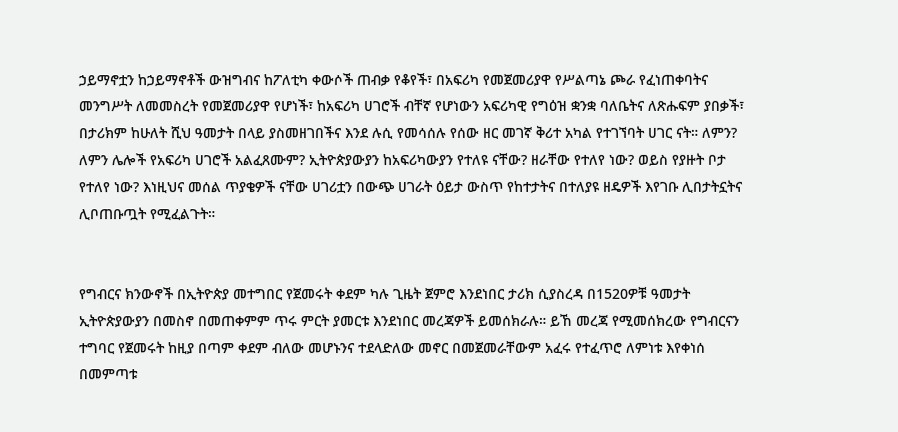ኃይማኖቷን ከኃይማኖቶች ውዝግብና ከፖለቲካ ቀውሶች ጠብቃ የቆየች፣ በአፍሪካ የመጀመሪያዋ የሥልጣኔ ጮራ የፈነጠቀባትና መንግሥት ለመመስረት የመጀመሪያዋ የሆነች፣ ከአፍሪካ ሀገሮች ብቸኛ የሆነውን አፍሪካዊ የግዕዝ ቋንቋ ባለቤትና ለጽሑፍም ያበቃች፣ በታሪክም ከሁለት ሺህ ዓመታት በላይ ያስመዘገበችና እንደ ሉሲ የመሳሰሉ የሰው ዘር መገኛ ቅሪተ አካል የተገኘባት ሀገር ናት። ለምን? ለምን ሌሎች የአፍሪካ ሀገሮች አልፈጸሙም? ኢትዮጵያውያን ከአፍሪካውያን የተለዩ ናቸው? ዘራቸው የተለየ ነው? ወይስ የያዙት ቦታ የተለየ ነው? እነዚህና መሰል ጥያቄዎች ናቸው ሀገሪቷን በውጭ ሀገራት ዕይታ ውስጥ የከተታትና በተለያዩ ዘዴዎች እየገቡ ሊበታትኗትና ሊቦጠቡጧት የሚፈልጉት።


የግብርና ክንውኖች በኢትዮጵያ መተግበር የጀመሩት ቀደም ካሉ ጊዜት ጀምሮ እንደነበር ታሪክ ሲያስረዳ በ1520ዎቹ ዓመታት ኢትዮጵያውያን በመስኖ በመጠቀምም ጥሩ ምርት ያመርቱ እንደነበር መረጃዎች ይመሰክራሉ። ይኸ መረጃ የሚመሰክረው የግብርናን ተግባር የጀመሩት ከዚያ በጣም ቀደም ብለው መሆኑንና ተደላድለው መኖር በመጀመራቸውም አፈሩ የተፈጥሮ ለምነቱ እየቀነሰ በመምጣቱ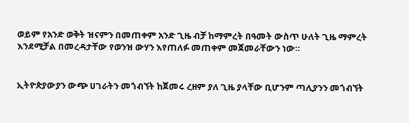ወይም የአንድ ወቅት ዝናምን በመጠቀም አንድ ጊዜ ብቻ ከማምረት በዓመት ውስጥ ሁለት ጊዜ ማምረት እንደሚቻል በመረዳታቸው የወንዝ ውሃን እየጠለፉ መጠቀም መጀመራቸውን ነው።


ኢትዮጵያውያን ውጭ ሀገራትን መጎብኘት ከጀመሩ ረዘም ያለ ጊዜ ያላቸው ቢሆንም ጣሊያንን መጎብኘት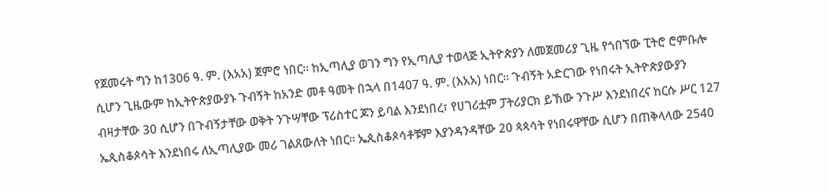የጀመሩት ግን ከ1306 ዓ. ም. (እአአ) ጀምሮ ነበር። ከኢጣሊያ ወገን ግን የኢጣሊያ ተወላጅ ኢትዮጵያን ለመጀመሪያ ጊዜ የጎበኘው ፒትሮ ሮምቡሎ ሲሆን ጊዜውም ከኢትዮጵያውያኑ ጉብኝት ከአንድ መቶ ዓመት በኋላ በ1407 ዓ. ም. (እአአ) ነበር። ጉብኝት አድርገው የነበሩት ኢትዮጵያውያን ብዛታቸው 30 ሲሆን በጉብኝታቸው ወቅት ንጉሣቸው ፕሪስተር ጆን ይባል እንደነበረ፣ የሀገሪቷም ፓትሪያርክ ይኸው ንጉሥ እንደነበረና ከርሱ ሥር 127 ኤጲስቆጶሳት እንደነበሩ ለኢጣሊያው መሪ ገልጸውለት ነበር። ኤጲስቆጶሳቶቹም እያንዳንዳቸው 20 ጳጳሳት የነበሩዋቸው ሲሆን በጠቅላላው 2540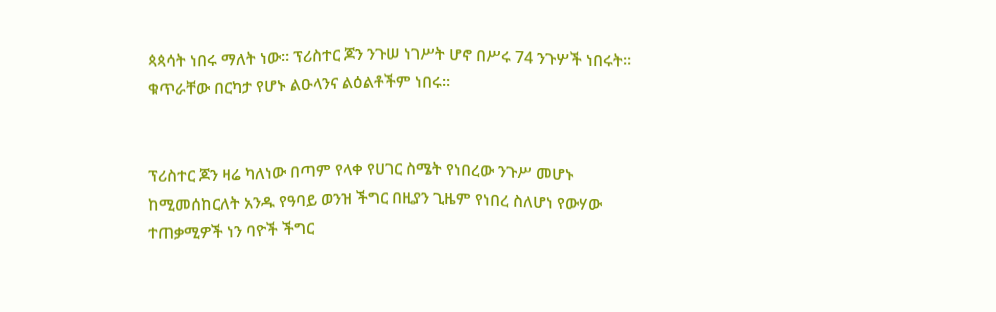ጳጳሳት ነበሩ ማለት ነው። ፕሪስተር ጆን ንጉሠ ነገሥት ሆኖ በሥሩ 74 ንጉሦች ነበሩት። ቁጥራቸው በርካታ የሆኑ ልዑላንና ልዕልቶችም ነበሩ።


ፕሪስተር ጆን ዛሬ ካለነው በጣም የላቀ የሀገር ስሜት የነበረው ንጉሥ መሆኑ ከሚመሰከርለት አንዱ የዓባይ ወንዝ ችግር በዚያን ጊዜም የነበረ ስለሆነ የውሃው ተጠቃሚዎች ነን ባዮች ችግር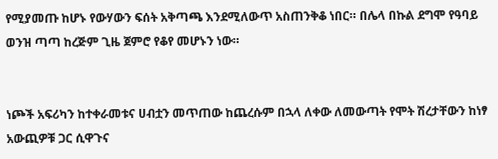የሚያመጡ ከሆኑ የውሃውን ፍሰት አቅጣጫ እንደሚለውጥ አስጠንቅቆ ነበር። በሌላ በኩል ደግሞ የዓባይ ወንዝ ጣጣ ከረጅም ጊዜ ጀምሮ የቆየ መሆኑን ነው።


ነጮች አፍሪካን ከተቀራመቱና ሀብቷን መጥጠው ከጨረሱም በኋላ ለቀው ለመውጣት የሞት ሽረታቸውን ከነፃ አውጪዎቹ ጋር ሲዋጉና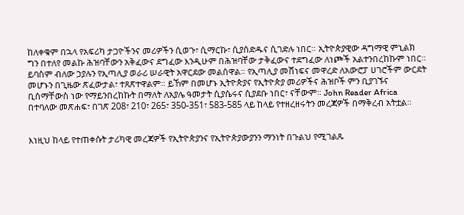ከለቀቁም በኋላ የአፍሪካ ታጋዮችንና መሪዎችን ሲወጉ፣ ሲማርኩ፣ ሲያሰድዱና ሲገድሉ ነበር። ኢትዮጵያዊው ዳግማዊ ምኒልክ ግን በተለየ መልኩ ሕዝባቸውን አቅፈውና ደግፈው እንዲሁም በሕዝባቸው ታቅፈውና ተደግፈው ለነጮች አልተንበረከኩም ነበር። ይባስም ብለው ኃያሉን የኢጣሊያ ወራሪ ሠራዊት አዋርደው መልሰዋል። የኢጣሊያ መሸነፍና መዋረድ ለአውሮፓ ሀገሮችም ውርደት መሆኑን በጊዜው ጽፈውታል፣ ተጸጽተዋልም። ይኸም በመሆኑ ኢትዮጵያና የኢትዮጵያ መሪዎችና ሕዝቦች ምን ቢያገኙና ቢሰማቸውስ ነው የማይንበረከኩት በማለት ለአያሌ ዓመታት ሲያሴሩና ሲያደቡ ነበር፣ ናቸውም። John Reader Africa በተባለው መጽሐፍ፣ በገጽ 208፣ 210፣ 265፣ 350-351፣ 583-585 ላይ ከላይ የተዘረዘሩትን መረጃዎች በማቅረብ አትቷል።


እነዚህ ከላይ የተጠቀሱት ታሪካዊ መረጃዎች የኢትዮጵያንና የኢትዮጵያውያንን ማንነት በጉልህ የሚገልጹ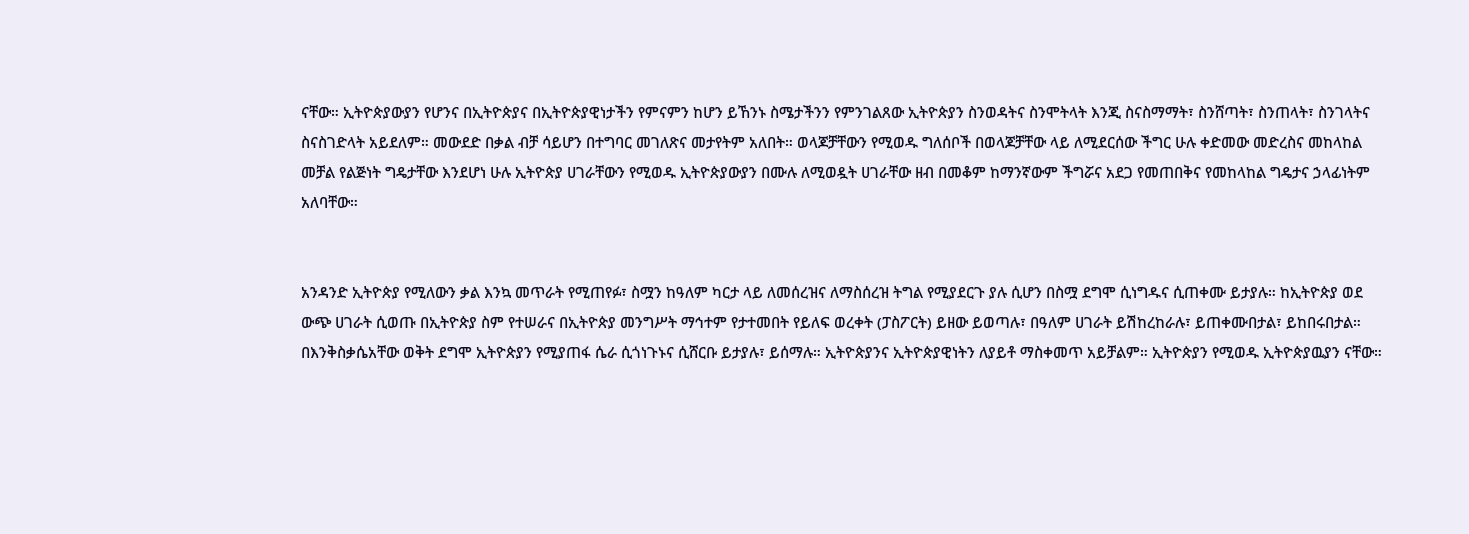ናቸው። ኢትዮጵያውያን የሆንና በኢትዮጵያና በኢትዮጵያዊነታችን የምናምን ከሆን ይኸንኑ ስሜታችንን የምንገልጸው ኢትዮጵያን ስንወዳትና ስንሞትላት እንጂ ስናስማማት፣ ስንሸጣት፣ ስንጠላት፣ ስንገላትና ስናስገድላት አይደለም። መውደድ በቃል ብቻ ሳይሆን በተግባር መገለጽና መታየትም አለበት። ወላጆቻቸውን የሚወዱ ግለሰቦች በወላጆቻቸው ላይ ለሚደርሰው ችግር ሁሉ ቀድመው መድረስና መከላከል መቻል የልጅነት ግዴታቸው እንደሆነ ሁሉ ኢትዮጵያ ሀገራቸውን የሚወዱ ኢትዮጵያውያን በሙሉ ለሚወዷት ሀገራቸው ዘብ በመቆም ከማንኛውም ችግሯና አደጋ የመጠበቅና የመከላከል ግዴታና ኃላፊነትም አለባቸው።


አንዳንድ ኢትዮጵያ የሚለውን ቃል እንኳ መጥራት የሚጠየፉ፣ ስሟን ከዓለም ካርታ ላይ ለመሰረዝና ለማስሰረዝ ትግል የሚያደርጉ ያሉ ሲሆን በስሟ ደግሞ ሲነግዱና ሲጠቀሙ ይታያሉ። ከኢትዮጵያ ወደ ውጭ ሀገራት ሲወጡ በኢትዮጵያ ስም የተሠራና በኢትዮጵያ መንግሥት ማኅተም የታተመበት የይለፍ ወረቀት (ፓስፖርት) ይዘው ይወጣሉ፣ በዓለም ሀገራት ይሽከረከራሉ፣ ይጠቀሙበታል፣ ይከበሩበታል። በእንቅስቃሴአቸው ወቅት ደግሞ ኢትዮጵያን የሚያጠፋ ሴራ ሲጎነጉኑና ሲሸርቡ ይታያሉ፣ ይሰማሉ። ኢትዮጵያንና ኢትዮጵያዊነትን ለያይቶ ማስቀመጥ አይቻልም። ኢትዮጵያን የሚወዱ ኢትዮጵያዉያን ናቸው።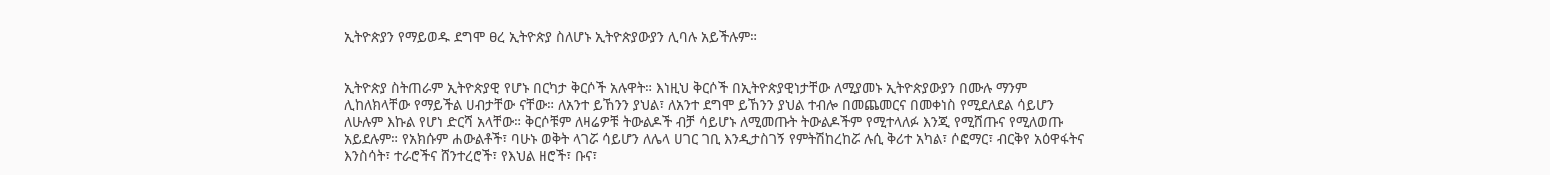ኢትዮጵያን የማይወዱ ደግሞ ፀረ ኢትዮጵያ ስለሆኑ ኢትዮጵያውያን ሊባሉ አይችሉም።


ኢትዮጵያ ስትጠራም ኢትዮጵያዊ የሆኑ በርካታ ቅርሶች አሉዋት። እነዚህ ቅርሶች በኢትዮጵያዊነታቸው ለሚያመኑ ኢትዮጵያውያን በሙሉ ማንም ሊከለክላቸው የማይችል ሀብታቸው ናቸው። ለአንተ ይኸንን ያህል፣ ለአንተ ደግሞ ይኸንን ያህል ተብሎ በመጨመርና በመቀነስ የሚደለደል ሳይሆን ለሁሉም እኩል የሆነ ድርሻ አላቸው። ቅርሶቹም ለዛሬዎቹ ትውልዶች ብቻ ሳይሆኑ ለሚመጡት ትውልዶችም የሚተላለፉ እንጂ የሚሸጡና የሚለወጡ አይደሉም። የአክሱም ሐውልቶች፣ ባሁኑ ወቅት ላገሯ ሳይሆን ለሌላ ሀገር ገቢ እንዲታስገኝ የምትሽከረከሯ ሉሲ ቅሪተ አካል፣ ሶፎማር፣ ብርቅየ አዕዋፋትና እንስሳት፣ ተራሮችና ሸንተረሮች፣ የእህል ዘሮች፣ ቡና፣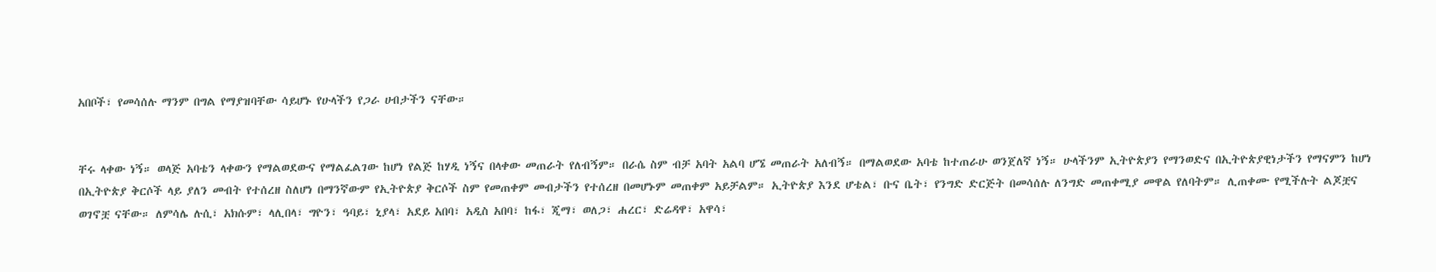አበቦች፣ የመሳሰሉ ማንም በግል የማያዝባቸው ሳይሆኑ የሁላችን የጋራ ሀብታችን ናቸው።


ቸሩ ላቀው ነኝ። ወላጅ አባቴን ላቀውን የማልወደውና የማልፈልገው ከሆነ የልጅ ከሃዲ ነኝና በላቀው መጠራት የለብኝም። በራሴ ስም ብቻ አባት አልባ ሆኜ መጠራት አለብኝ። በማልወደው አባቴ ከተጠራሁ ወንጀለኛ ነኝ። ሁላችንም ኢትዮጵያን የማንወድና በኢትዮጵያዊነታችን የማናምን ከሆነ በኢትዮጵያ ቅርሶች ላይ ያለን መብት የተሰረዘ ስለሆነ በማንኛውም የኢትዮጵያ ቅርሶች ስም የመጠቀም መብታችን የተሰረዘ በመሆኑም መጠቀም አይቻልም። ኢትዮጵያ እንደ ሆቴል፣ ቡና ቤት፣ የንግድ ድርጅት በመሳሰሉ ለንግድ መጠቀሚያ መዋል የለባትም። ሊጠቀሙ የሚችሉት ልጆቿና ወገኖቿ ናቸው። ለምሳሌ ሉሲ፣ አክሱም፣ ላሊበላ፣ ግዮን፣ ዓባይ፣ ኒያላ፣ አደይ አበባ፣ አዲስ አበባ፣ ከፋ፣ ጂማ፣ ወለጋ፣ ሐረር፣ ድሬዳዋ፣ አዋሳ፣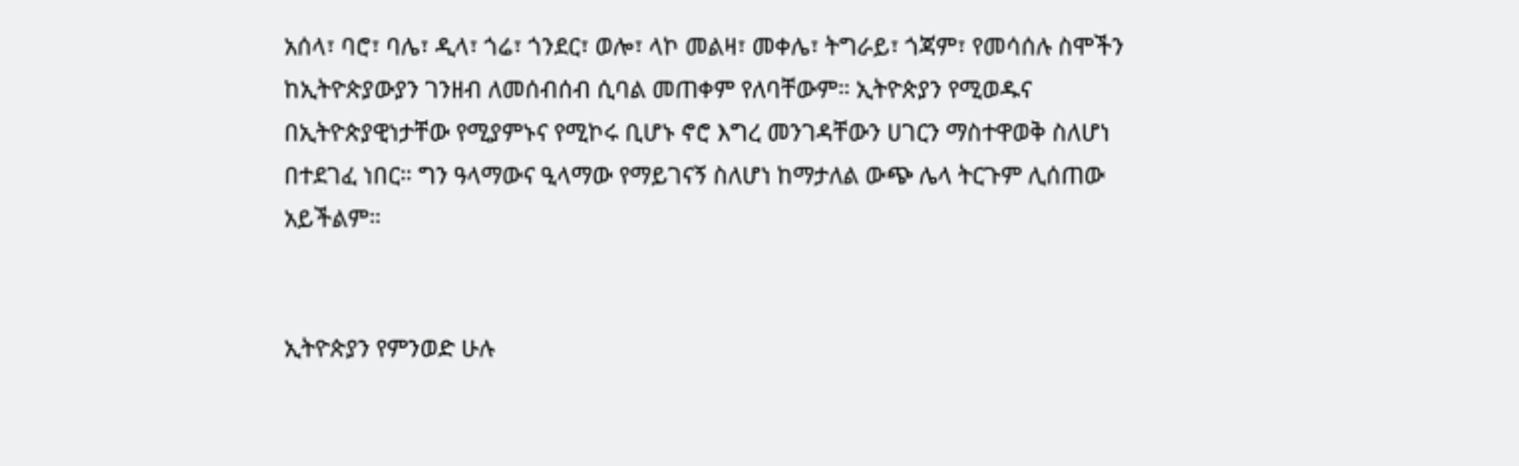አሰላ፣ ባሮ፣ ባሌ፣ ዲላ፣ ጎሬ፣ ጎንደር፣ ወሎ፣ ላኮ መልዛ፣ መቀሌ፣ ትግራይ፣ ጎጃም፣ የመሳሰሉ ስሞችን ከኢትዮጵያውያን ገንዘብ ለመሰብሰብ ሲባል መጠቀም የለባቸውም። ኢትዮጵያን የሚወዱና በኢትዮጵያዊነታቸው የሚያምኑና የሚኮሩ ቢሆኑ ኖሮ እግረ መንገዳቸውን ሀገርን ማስተዋወቅ ስለሆነ በተደገፈ ነበር። ግን ዓላማውና ዒላማው የማይገናኝ ስለሆነ ከማታለል ውጭ ሌላ ትርጉም ሊሰጠው አይችልም።


ኢትዮጵያን የምንወድ ሁሉ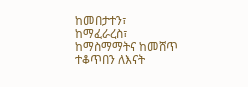ከመበታተን፣ ከማፈራረስ፣ ከማስማማትና ከመሸጥ ተቆጥበን ለእናት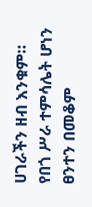ሀገራችን ዘብ እንቁም። የበጎ ሥራ ተምሳሌት ሆነን ፀንተን በመቆም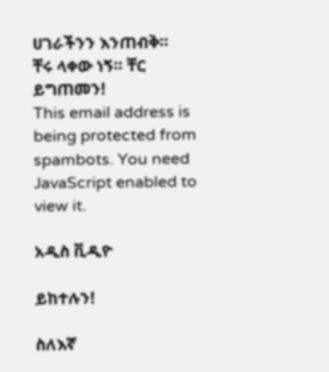ሀገራችንን እንጠብቅ።
ቸሩ ላቀው ነኝ። ቸር ይግጠመን!
This email address is being protected from spambots. You need JavaScript enabled to view it.

አዲስ ቪዲዮ

ይከተሉን!

ስለእኛ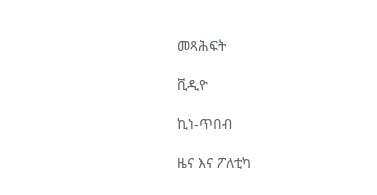መጻሕፍት

ቪዲዮ

ኪነ-ጥበብ

ዜና እና ፖለቲካ